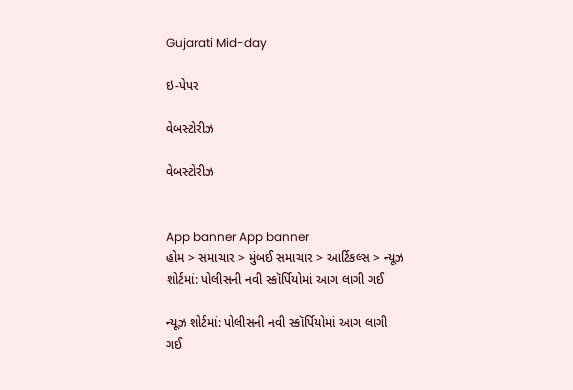Gujarati Mid-day

ઇ-પેપર

વેબસ્ટોરીઝ

વેબસ્ટોરીઝ


App banner App banner
હોમ > સમાચાર > મુંબઈ સમાચાર > આર્ટિકલ્સ > ન્યૂઝ શોર્ટમાં: પોલીસની નવી સ્કૉર્પિયોમાં આગ લાગી ગઈ

ન્યૂઝ શોર્ટમાં: પોલીસની નવી સ્કૉર્પિયોમાં આગ લાગી ગઈ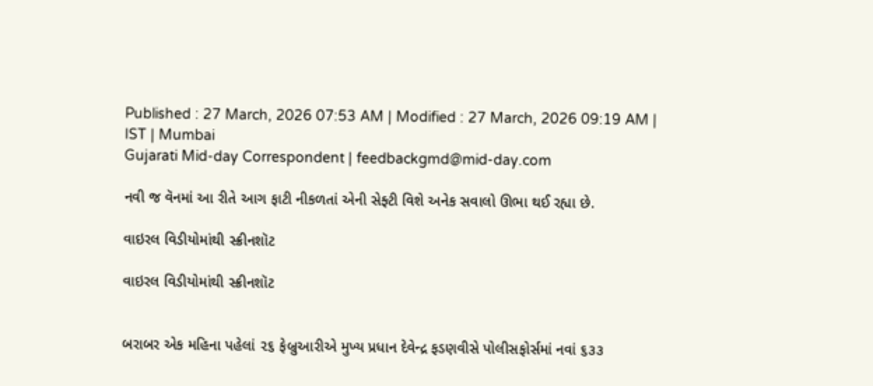Published : 27 March, 2026 07:53 AM | Modified : 27 March, 2026 09:19 AM | IST | Mumbai
Gujarati Mid-day Correspondent | feedbackgmd@mid-day.com

નવી જ વૅનમાં આ રીતે આગ ફાટી નીકળતાં એની સેફ્ટી વિશે અનેક સવાલો ઊભા થઈ રહ્યા છે.

વાઇરલ વિડીયોમાંથી સ્ક્રીનશૉટ

વાઇરલ વિડીયોમાંથી સ્ક્રીનશૉટ


બરાબર એક મહિના પહેલાં ૨૬ ફેબ્રુઆરીએ મુખ્ય પ્રધાન દેવેન્દ્ર ફડણવીસે પોલીસફોર્સમાં નવાં ૬૩૩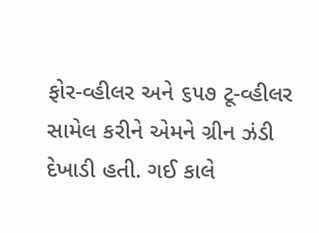ફોર-વ્હીલર અને ૬૫૭ ટૂ-વ્હીલર સામેલ કરીને એમને ગ્રીન ઝંડી દેખાડી હતી. ગઈ કાલે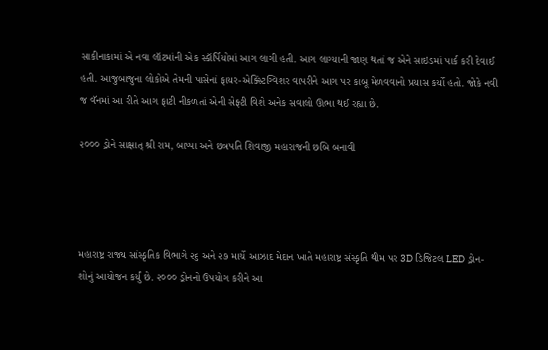સાકીનાકામાં એ નવા લૉટમાંની એક સ્કૉર્પિયોમાં આગ લાગી હતી. આગ લાગ્યાની જાણ થતાં જ એને સાઇડમાં પાર્ક કરી દેવાઈ હતી. આજુબાજુના લોકોએ તેમની પાસેનાં ફાયર-એક્સ્ટિંગ્વિશર વાપરીને આગ પર કાબૂ મેળવવાનો પ્રયાસ કર્યો હતો. જોકે નવી જ વૅનમાં આ રીતે આગ ફાટી નીકળતાં એની સેફ્ટી વિશે અનેક સવાલો ઊભા થઈ રહ્યા છે.

૨૦૦૦ ડ્રોને સાક્ષાત્ શ્રી રામ, બાપ્પા અને છત્રપતિ શિવાજી મહારાજની છબિ બનાવી




મહારાષ્ટ્ર રાજ્ય સાંસ્કૃતિક વિભાગે ૨૬ અને ૨૭ માર્ચે આઝાદ મેદાન ખાતે મહારાષ્ટ્ર સંસ્કૃતિ થીમ પર 3D ડિજિટલ LED ડ્રોન-શોનું આયોજન કર્યું છે. ૨૦૦૦ ડ્રોનનો ઉપયોગ કરીને આ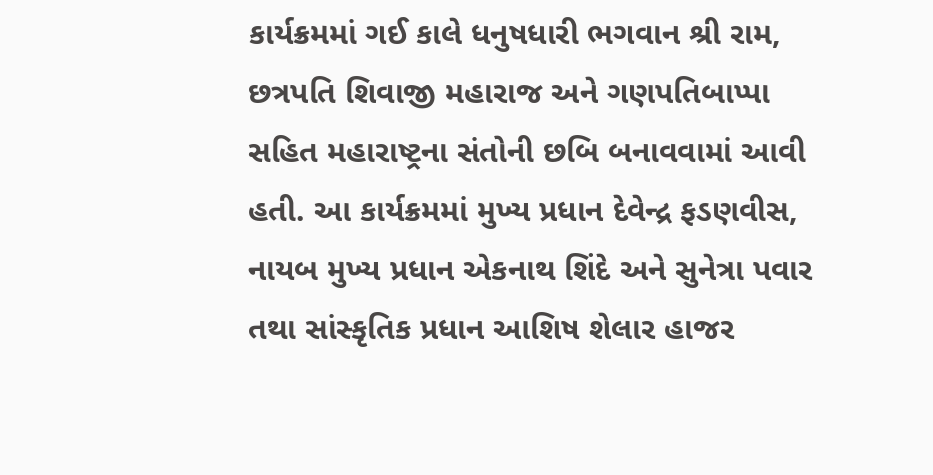કાર્યક્રમમાં ગઈ કાલે ધનુષધારી ભગવાન શ્રી રામ, છત્રપતિ શિવાજી મહારાજ અને ગણપતિબાપ્પા સહિત મહારાષ્ટ્રના સંતોની છબિ બનાવવામાં આવી હતી. આ કાર્યક્રમમાં મુખ્ય પ્રધાન દેવેન્દ્ર ફડણવીસ, નાયબ મુખ્ય પ્રધાન એકનાથ શિંદે અને સુનેત્રા પવાર તથા સાંસ્કૃતિક પ્રધાન આશિષ શેલાર હાજર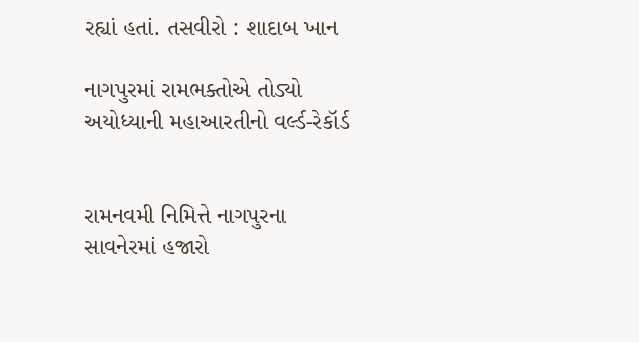રહ્યાં હતાં. તસવીરો : શાદાબ ખાન

નાગપુરમાં રામભક્તોએ તોડ્યો અયોધ્યાની મહાઆરતીનો વર્લ્ડ-રેકૉર્ડ


રામનવમી નિમિત્તે નાગપુરના સાવનેરમાં હજારો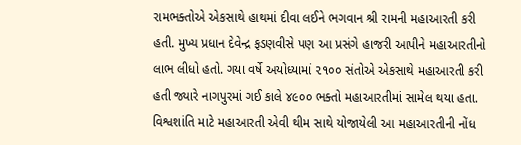રામભક્તોએ એકસાથે હાથમાં દીવા લઈને ભગવાન શ્રી રામની મહાઆરતી કરી હતી. મુખ્ય પ્રધાન દેવેન્દ્ર ફડણવીસે પણ આ પ્રસંગે હાજરી આપીને મહાઆરતીનો લાભ લીધો હતો. ગયા વર્ષે અયોધ્યામાં ૨૧૦૦ સંતોએ એકસાથે મહાઆરતી કરી હતી જ્યારે નાગપુરમાં ગઈ કાલે ૪૯૦૦ ભક્તો મહાઆરતીમાં સામેલ થયા હતા. વિશ્વશાંતિ માટે મહાઆરતી એવી થીમ સાથે યોજાયેલી આ મહાઆરતીની નોંધ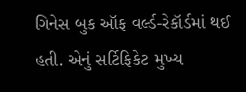ગિનેસ બુક ઑફ વર્લ્ડ-રેકૉર્ડમાં થઈ હતી. એનું સર્ટિફિકેટ મુખ્ય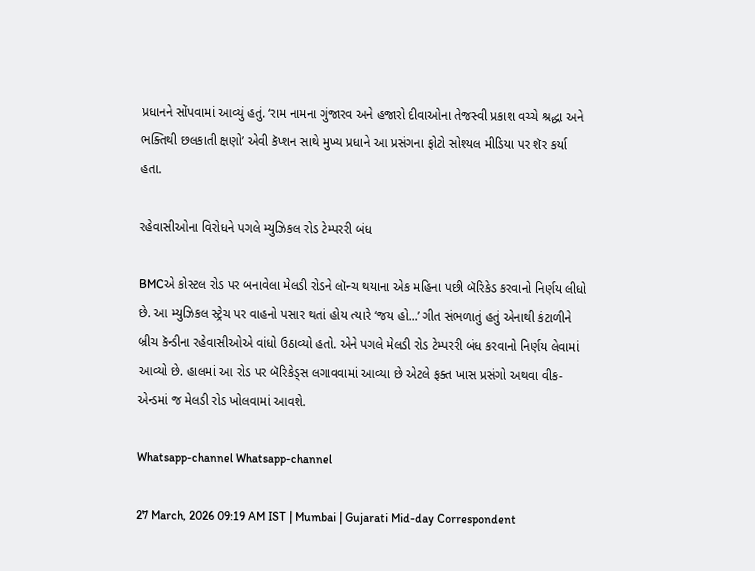પ્રધાનને સોંપવામાં આવ્યું હતું. ‘રામ નામના ગુંજારવ અને હજારો દીવાઓના તેજસ્વી પ્રકાશ વચ્ચે શ્રદ્ધા અને ભક્તિથી છલકાતી ક્ષણો’ એવી કૅપ્શન સાથે મુખ્ય પ્રધાને આ પ્રસંગના ફોટો સોશ્યલ મીડિયા પર શૅર કર્યા હતા.

રહેવાસીઓના વિરોધને પગલે મ્યુઝિકલ રોડ ટેમ્પરરી બંધ

BMCએ કોસ્ટલ રોડ પર બનાવેલા મેલડી રોડને લૉન્ચ થયાના એક મહિના પછી બૅરિકેડ કરવાનો નિર્ણય લીધો છે. આ મ્યુઝિકલ સ્ટ્રેચ પર વાહનો પસાર થતાં હોય ત્યારે ‘જય હો...’ ગીત સંભળાતું હતું એનાથી કંટાળીને બ્રીચ કૅન્ડીના રહેવાસીઓએ વાંધો ઉઠાવ્યો હતો. એને પગલે મેલડી રોડ ટેમ્પરરી બંધ કરવાનો નિર્ણય લેવામાં આવ્યો છે. હાલમાં આ રોડ પર બૅરિકેડ્સ લગાવવામાં આવ્યા છે એટલે ફક્ત ખાસ પ્રસંગો અથવા વીક-એન્ડમાં જ મેલડી રોડ ખોલવામાં આવશે.

Whatsapp-channel Whatsapp-channel

27 March, 2026 09:19 AM IST | Mumbai | Gujarati Mid-day Correspondent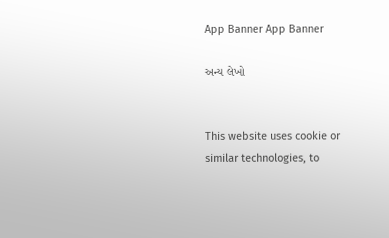App Banner App Banner

અન્ય લેખો


This website uses cookie or similar technologies, to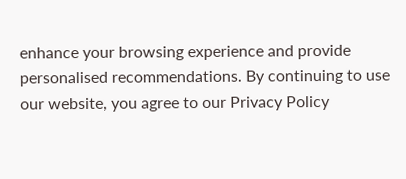enhance your browsing experience and provide personalised recommendations. By continuing to use our website, you agree to our Privacy Policy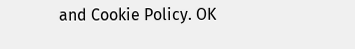and Cookie Policy. OK